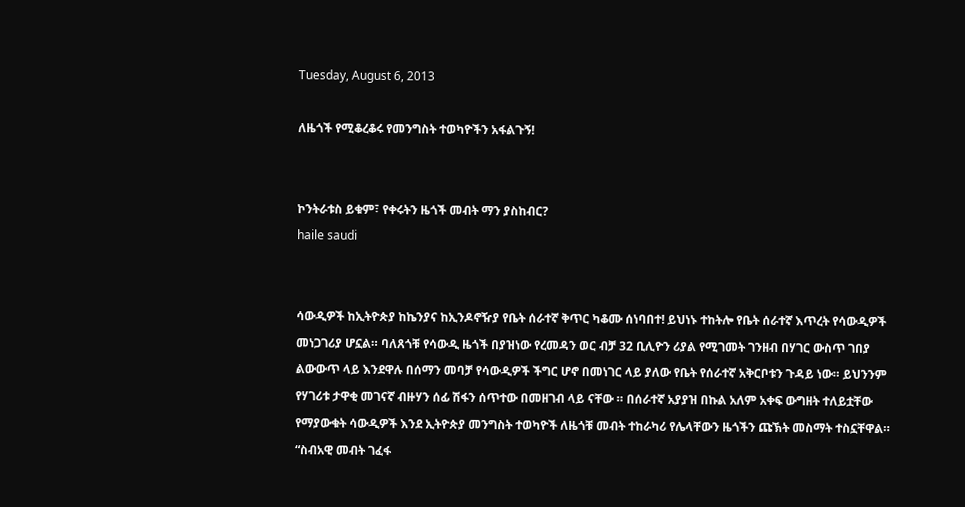Tuesday, August 6, 2013

ለዜጎች የሚቆረቆሩ የመንግስት ተወካዮችን አፋልጉኝ!


ኮንትራቱስ ይቁም፣ የቀሩትን ዜጎች መብት ማን ያስከብር?
haile saudi


ሳውዲዎች ከኢትዮጵያ ከኬንያና ከኢንዶኖዥያ የቤት ሰራተኛ ቅጥር ካቆሙ ሰነባበተ! ይህነኑ ተከትሎ የቤት ሰራተኛ እጥረት የሳውዲዎች መነጋገሪያ ሆኗል። ባለጸጎቹ የሳውዲ ዜጎች በያዝነው የረመዳን ወር ብቻ 32 ቢሊዮን ሪያል የሚገመት ገንዘብ በሃገር ውስጥ ገበያ ልውውጥ ላይ እንደዋሉ በሰማን መባቻ የሳውዲዎች ችግር ሆኖ በመነገር ላይ ያለው የቤት የሰራተኛ አቅርቦቱን ጉዳይ ነው። ይህንንም የሃገሪቱ ታዋቂ መገናኛ ብዙሃን ሰፊ ሽፋን ሰጥተው በመዘገብ ላይ ናቸው ። በሰራተኛ አያያዝ በኩል አለም አቀፍ ውግዘት ተለይቷቸው የማያውቁት ሳውዲዎች እንደ ኢትዮጵያ መንግስት ተወካዮች ለዜጎቹ መብት ተከራካሪ የሌላቸውን ዜጎችን ጩኽት መስማት ተስኗቸዋል። “ስብአዊ መብት ገፈፋ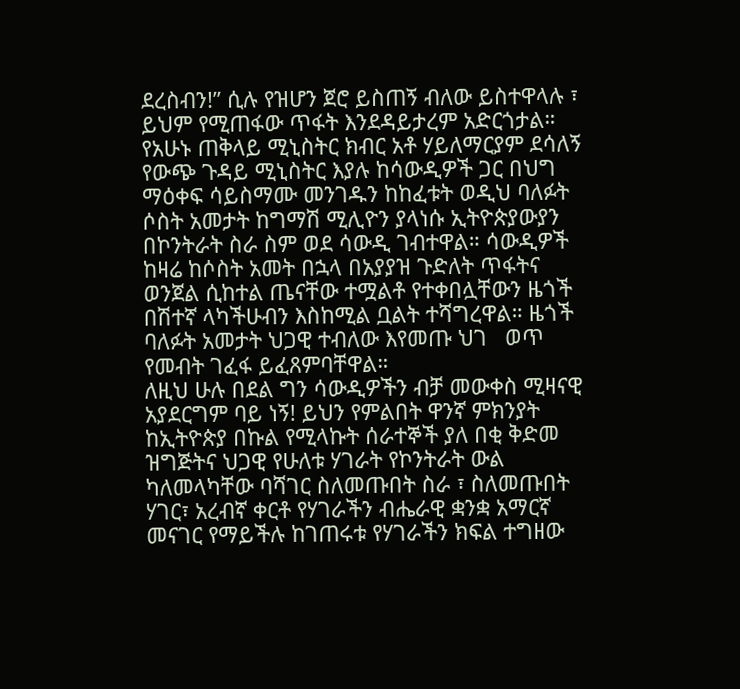ደረስብን!” ሲሉ የዝሆን ጀሮ ይስጠኝ ብለው ይስተዋላሉ ፣ ይህም የሚጠፋው ጥፋት እንደዳይታረም አድርጎታል። የአሁኑ ጠቅላይ ሚኒስትር ክብር አቶ ሃይለማርያም ደሳለኝ የውጭ ጉዳይ ሚኒስትር እያሉ ከሳውዲዎች ጋር በህግ ማዕቀፍ ሳይስማሙ መንገዱን ከከፈቱት ወዲህ ባለፉት ሶስት አመታት ከግማሽ ሚሊዮን ያላነሱ ኢትዮጵያውያን በኮንትራት ስራ ስም ወደ ሳውዲ ገብተዋል። ሳውዲዎች ከዛሬ ከሶስት አመት በኋላ በአያያዝ ጉድለት ጥፋትና ወንጀል ሲከተል ጤናቸው ተሟልቶ የተቀበሏቸውን ዜጎች በሽተኛ ላካችሁብን እስከሚል ቧልት ተሻግረዋል። ዜጎች ባለፉት አመታት ህጋዊ ተብለው እየመጡ ህገ   ወጥ የመብት ገፈፋ ይፈጸምባቸዋል።
ለዚህ ሁሉ በደል ግን ሳውዲዎችን ብቻ መውቀስ ሚዛናዊ አያደርግም ባይ ነኝ! ይህን የምልበት ዋንኛ ምክንያት ከኢትዮጵያ በኩል የሚላኩት ሰራተኞች ያለ በቂ ቅድመ ዝግጅትና ህጋዊ የሁለቱ ሃገራት የኮንትራት ውል ካለመላካቸው ባሻገር ስለመጡበት ስራ ፣ ስለመጡበት ሃገር፣ አረብኛ ቀርቶ የሃገራችን ብሔራዊ ቋንቋ አማርኛ መናገር የማይችሉ ከገጠሩቱ የሃገራችን ክፍል ተግዘው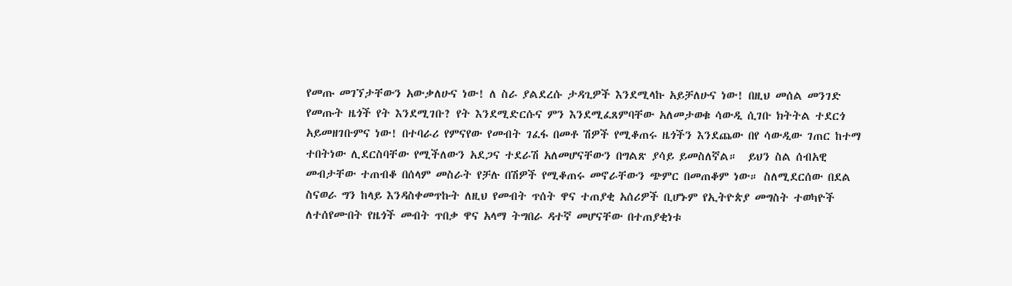የመጡ መገኘታቸውን አውቃለሁና ነው! ለ ስራ ያልደረሱ ታዳጊዎች እንደሚላኩ አይቻለሁና ነው! በዚህ መሰል መንገድ የመጡት ዜጎች የት እንደሚገቡ? የት እንደሚድርሱና ምን እንደሚፈጸምባቸው አለመታወቁ ሳውዲ ሲገቡ ክትትል ተደርጎ አይመዘገቡምና ነው! በተባራሪ የምናየው የመብት ገፈፋ በመቶ ሽዎች የሚቆጠሩ ዜጎችን እንደጨው በየ ሳውዲው ገጠር ከተማ ተበትነው ሊደርስባቸው የሚችለውን አደጋና ተደራሽ አለመሆናቸውን በግልጽ ያሳይ ይመስለኛል።  ይህን ስል ሰብአዊ መብታቸው ተጠብቆ በሰላም መስራት የቻሉ በሽዎች የሚቆጠሩ መኖራቸውን ጭምር በመጠቆም ነው። ስለሚደርሰው በደል ስናወራ ግን ከላይ እንዳስቀመጥኩት ለዚህ የመብት ጥሰት ዋና ተጠያቂ አሰሪዎች ቢሆኑም የኢትዮጵያ መግስት ተወካዮች ለተሰየሙበት የዜጎች መብት ጥበቃ ዋና አላማ ትግበራ ዳተኛ መሆናቸው በተጠያቂነቱ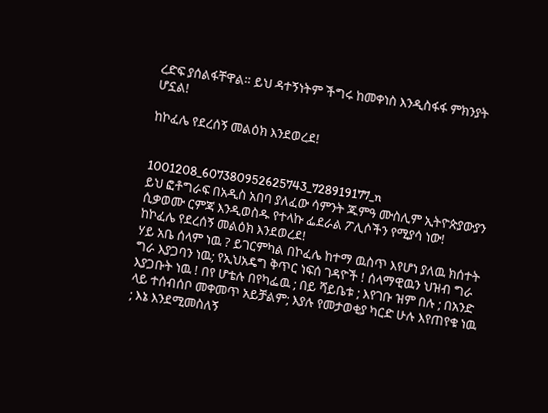ረድፍ ያሰልፋቸዋል። ይህ ዳተኝነትም ችግሩ ከመቀነስ እንዲስፋፋ ምክንያት ሆኗል!

ከኮፈሌ የደረሰኝ መልዕክ እንደወረደ!


1001208_607380952625743_728919177_n
ይህ ፎቶግራፍ በአዲስ አበባ ያለፈው ሳምንት ጁምዓ ሙስሊም ኢትዮጵያውያን ሲቃወሙ ርምጃ እንዲወስዱ የተላኩ ፌደራል ፖሊሶችን የሚያሳ ነው!
ከኮፈሌ የደረሰኝ መልዕክ እንደወረደ!
ሃይ አቤ ሰላም ነዉ ? ይገርምካል በኮፈሌ ከተማ ዉስጥ እየሆነ ያለዉ ክሰተት ግራ እያጋባን ነዉ; የኢህአዴግ ቅጥር ነፍሰ ገዳዮች ! ሰላማዊዉን ህዝብ ግራ እያጋቡት ነዉ ! በየ ሆቴሉ በየካፌዉ ; በይ ሻይቤቱ ; እየገቡ ዝም በሉ ; በአንድ ላይ ተሰብሰቦ መቀመጥ አይቻልም; እያሉ የመታወቂያ ካርድ ሁሉ እየጠየቁ ነዉ ; እኔ እንደሚመስለኝ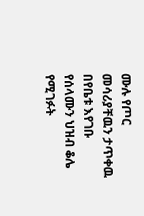ሙሉ የጦር መሳሪያቸዉን ታጥቀዉ በየቤቱ እየገቡ የሰላሙን ህዝብ ቆሌ የሚገፉት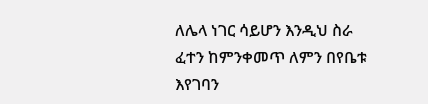ለሌላ ነገር ሳይሆን እንዲህ ስራ ፈተን ከምንቀመጥ ለምን በየቤቱ እየገባን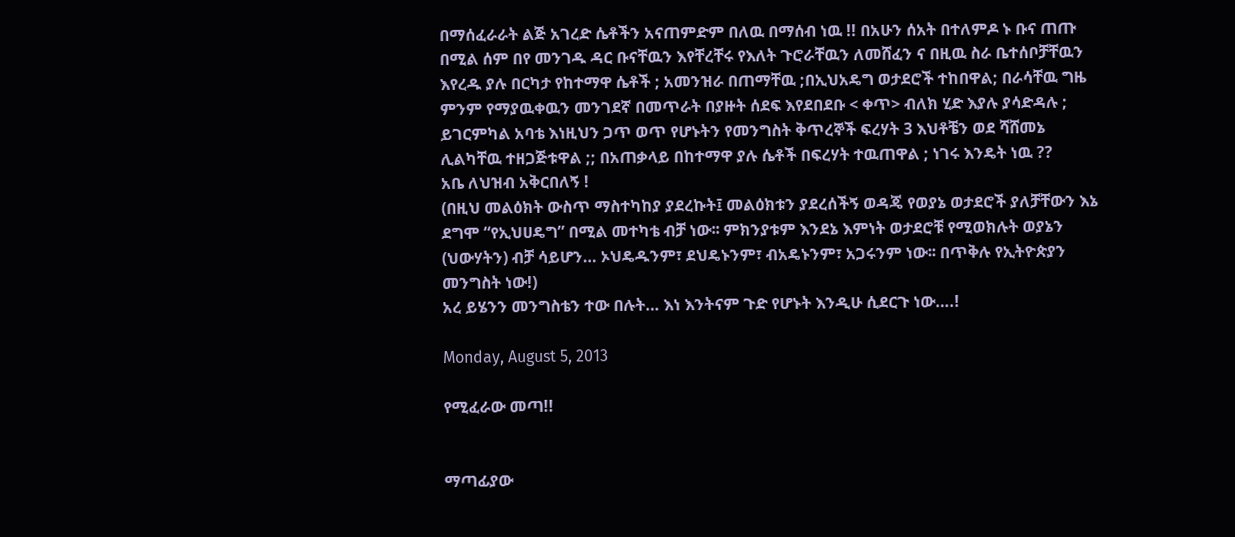በማሰፈራራት ልጅ አገረድ ሴቶችን አናጠምድም በለዉ በማሰብ ነዉ !! በአሁን ሰአት በተለምዶ ኑ ቡና ጠጡ በሚል ሰም በየ መንገዱ ዳር ቡናቸዉን እየቸረቸሩ የእለት ጉሮራቸዉን ለመሸፈን ና በዚዉ ስራ ቤተሰቦቻቸዉን እየረዱ ያሉ በርካታ የከተማዋ ሴቶች ; አመንዝራ በጠማቸዉ ;በኢህአዴግ ወታደሮች ተከበዋል; በራሳቸዉ ግዜ ምንም የማያዉቀዉን መንገደኛ በመጥራት በያዙት ሰደፍ እየደበደቡ < ቀጥ> ብለክ ሂድ እያሉ ያሳድዳሉ ; ይገርምካል አባቴ እነዚህን ጋጥ ወጥ የሆኑትን የመንግስት ቅጥረኞች ፍረሃት 3 እህቶቼን ወደ ሻሸመኔ ሊልካቸዉ ተዘጋጅቱዋል ;; በአጠቃላይ በከተማዋ ያሉ ሴቶች በፍረሃት ተዉጠዋል ; ነገሩ እንዴት ነዉ ??
አቤ ለህዝብ አቅርበለኝ !
(በዚህ መልዕክት ውስጥ ማስተካከያ ያደረኩት፤ መልዕክቱን ያደረሰችኝ ወዳጄ የወያኔ ወታደሮች ያለቻቸውን እኔ ደግሞ “የኢህሀዴግ” በሚል መተካቴ ብቻ ነው፡፡ ምክንያቱም እንደኔ እምነት ወታደሮቹ የሚወክሉት ወያኔን (ህውሃትን) ብቻ ሳይሆን… ኦህዴዱንም፣ ደህዴኑንም፣ ብአዴኑንም፣ አጋሩንም ነው፡፡ በጥቅሉ የኢትዮጵያን መንግስት ነው!)
አረ ይሄንን መንግስቴን ተው በሉት… እነ እንትናም ጉድ የሆኑት እንዲሁ ሲደርጉ ነው….!

Monday, August 5, 2013

የሚፈራው መጣ!!


ማጣፊያው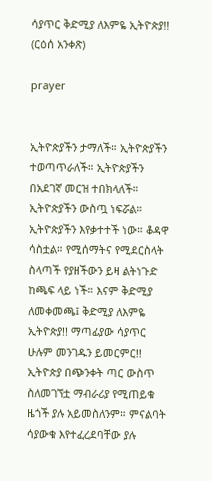ሳያጥር ቅድሚያ ለእምዬ ኢትዮጵያ!! (ርዕሰ አንቀጽ)

prayer


ኢትዮጵያችን ታማለች። ኢትዮጵያችን ተወጣጥራለች። ኢትዮጵያችን በአደገኛ መርዝ ተበክላለች። ኢትዮጵያችን ውስጧ ነፍሯል። ኢትዮጵያችን እየቃተተች ነው። ቆዳዋ ሳስቷል። የሚሰማትና የሚደርስላት ስላጣች የያዘችውን ይዛ ልትነጉድ ከጫፍ ላይ ነች። እናም ቅድሚያ ለመቀመጫ፤ ቅድሚያ ለእምዬ ኢትዮጵያ!! ማጣፊያው ሳያጥር ሁሉም መንገዱን ይመርምር!!
ኢትዮጵያ በጭንቀት ጣር ውስጥ ስለመገኘቷ ማብራሪያ የሚጠይቁ ዜጎች ያሉ አይመስለንም። ምናልባት ሳያውቁ እየተፈረደባቸው ያሉ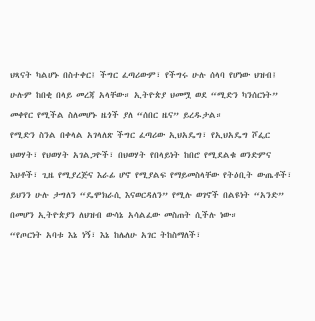ህጻናት ካልሆኑ በስተቀር፤ ችግር ፈጣሪውም፣ የችግሩ ሁሉ ሰላባ የሆነው ህዝብ፤ ሁሉም ከበቂ በላይ መረጃ አላቸው። ኢትዮጵያ ህመሟ ወደ “ሚድን ካንሰርነት” መቀየር የሚችል ስለመሆኑ ዜጎች ያለ “ሰበር ዜና” ይረዱታል።
የሚድን ስንል በቀላል አገላለጽ ችግር ፈጣሪው ኢህአዴግ፣ የኢህአዴግ ሾፌር ህወሃት፣ የህወሃት አገልጋዮች፣ በህወሃት የበላይነት ከበሮ የሚደልቁ ወንድምና እህቶች፣ ጊዜ የሚያረጅና እራፊ ሆኖ የሚያልፍ የማይመስላቸው የትዕቢት ውጤቶች፣ ይህንን ሁሉ ታግለን “ዴሞክራሲ እናወርዳለን” የሚሉ ወገኖች በልዩነት “አንድ” በመሆን ኢትዮጵያን ለህዝብ ውሳኔ አሳልፈው መስጠት ሲችሉ ነው።
“የጦርነት አባቱ እኔ ነኝ፣ እኔ ከሌለሁ አገር ትከስማለች፣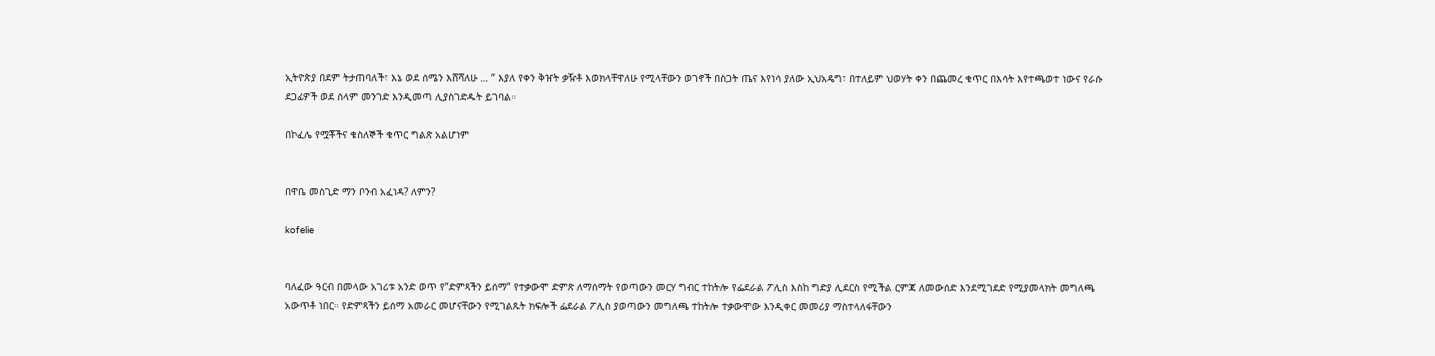ኢትዮጵያ በደም ትታጠባለች፣ እኔ ወደ ሰሜን እሸሻለሁ … ” እያለ የቀን ቅዠት ቃዥቶ እወክላቸዋለሁ የሚላቸውን ወገኖች በስጋት ጤና እየነሳ ያለው ኢህአዴግ፣ በተለይም ህወሃት ቀን በጨመረ ቁጥር በእሳት እየተጫወተ ነውና የራሱ ደጋፊዎች ወደ ሰላም መንገድ እንዲመጣ ሊያስገድዱት ይገባል።

በኮፈሌ የሟቾችና ቁስለኞች ቁጥር ግልጽ አልሆነም


በዋቤ መስጊድ ማን ቦንብ አፈነዳ? ለምን?

kofelie


ባለፈው ዓርብ በመላው አገሪቱ አንድ ወጥ የ”ድምጻችን ይሰማ” የተቃውሞ ድምጽ ለማሰማት የወጣውን መርሃ ግብር ተከትሎ የፌደራል ፖሊስ እስከ ግድያ ሊደርስ የሚችል ርምጃ ለመውሰድ እንደሚገደድ የሚያመላክት መግለጫ አውጥቶ ነበር። የድምጻችን ይሰማ አመራር መሆናቸውን የሚገልጹት ክፍሎች ፌደራል ፖሊስ ያወጣውን መግለጫ ተከትሎ ተቃውሞው እንዲቀር መመሪያ ማስተላለፋቸውን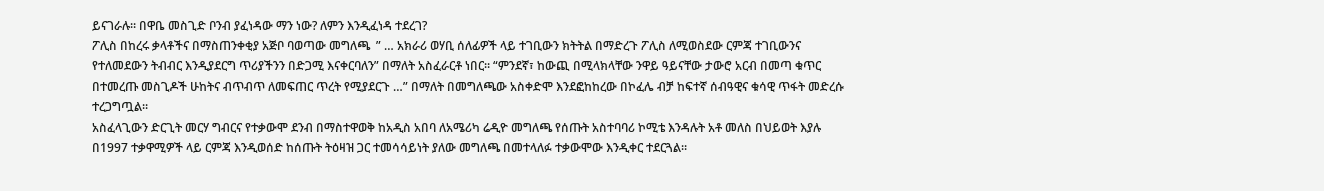ይናገራሉ። በዋቤ መስጊድ ቦንብ ያፈነዳው ማን ነው? ለምን እንዲፈነዳ ተደረገ?
ፖሊስ በከረሩ ቃላቶችና በማስጠንቀቂያ አጅቦ ባወጣው መግለጫ  ” … አክራሪ ወሃቢ ሰለፊዎች ላይ ተገቢውን ክትትል በማድረጉ ፖሊስ ለሚወስደው ርምጃ ተገቢውንና የተለመደውን ትብብር እንዲያደርግ ጥሪያችንን በድጋሚ እናቀርባለን” በማለት አስፈራርቶ ነበር። “ምንደኛ፣ ከውጪ በሚላክላቸው ንዋይ ዓይናቸው ታውሮ አርብ በመጣ ቁጥር በተመረጡ መስጊዶች ሁከትና ብጥብጥ ለመፍጠር ጥረት የሚያደርጉ …” በማለት በመግለጫው አስቀድሞ እንደፎከከረው በኮፈሌ ብቻ ከፍተኛ ሰብዓዊና ቁሳዊ ጥፋት መድረሱ ተረጋግጧል።
አስፈላጊውን ድርጊት መርሃ ግብርና የተቃውሞ ደንብ በማስተዋወቅ ከአዲስ አበባ ለአሜሪካ ሬዲዮ መግለጫ የሰጡት አስተባባሪ ኮሚቴ እንዳሉት አቶ መለስ በህይወት እያሉ በ1997 ተቃዋሚዎች ላይ ርምጃ እንዲወሰድ ከሰጡት ትዕዛዝ ጋር ተመሳሳይነት ያለው መግለጫ በመተላለፉ ተቃውሞው እንዲቀር ተደርጓል።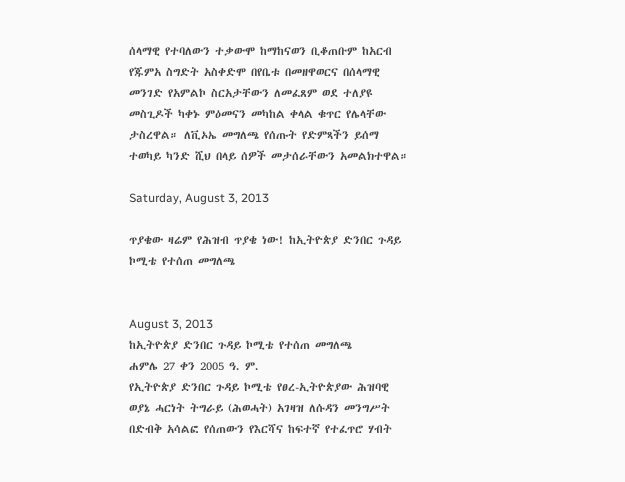ሰላማዊ የተባለውን ተቃውሞ ከማከናወን ቢቆጠቡም ከአርብ የጁምአ ስግድት አስቀድሞ በየቤቱ በመዘዋወርና በሰላማዊ መንገድ የአምልኮ ስርአታቸውን ለመፈጸም ወደ ተለያዩ መስጊዶች ካቀኑ ምዕመናን መካከል ቀላል ቁጥር የሌላቸው ታስረዋል። ለቪኦኤ መግለጫ የሰጡት የድምጻችን ይሰማ ተወካይ ካንድ ሺህ በላይ ሰዎች መታሰራቸውን አመልክተዋል።

Saturday, August 3, 2013

ጥያቄው ዛሬም የሕዝብ ጥያቄ ነው! ከኢትዮጵያ ድንበር ጉዳይ ኮሚቴ የተሰጠ መግለጫ


August 3, 2013
ከኢትዮጵያ ድንበር ጉዳይ ኮሚቴ የተሰጠ መግለጫ
ሐምሌ 27 ቀን 2005 ዓ. ም.
የኢትዮጵያ ድንበር ጉዳይ ኮሚቴ የፀረ-ኢትዮጵያው ሕዝባዊ ወያኔ ሓርነት ትግራይ (ሕወሓት) አገዛዝ ለሱዳን መንግሥት በድብቅ አሳልፎ የሰጠውን የእርሻና ከፍተኛ የተፈጥሮ ሃብት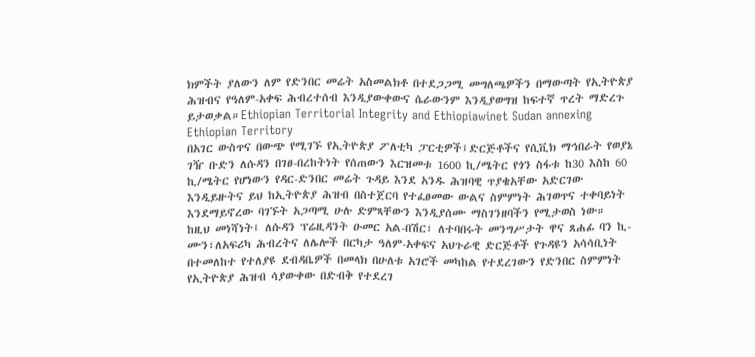ክምችት ያለውን ለም የድንበር መሬት አስመልክቶ በተደጋጋሚ መግለጫዎችን በማውጣት የኢትዮጵያ ሕዝብና የዓለም-አቀፍ ሕብረተሰብ እንዲያውቀውና ሴራውንም እንዲያወግዝ ከፍተኛ ጥረት ማድረጉ ይታወቃል።Ethiopian Territorial Integrity and Ethiopiawinet Sudan annexing Ethiopian Territory
በአገር ውስጥና በውጭ የሚገኙ የኢትዮጵያ ፖለቲካ ፓርቲዎች፤ድርጅቶችና የሲቪክ ማኅበራት የወያኔ ገዥ ቡድን ለሱዳን በገፀ-በረከትነት የሰጠውን እርዝመቱ 1600 ኪ/ሜትር የጎን ስፋቱ ከ30 እስከ 60 ኪ/ሜትር የሆነውን የዳር-ድንበር መሬት ጉዳይ እንደ አንዱ ሕዝባዊ ጥያቄአቸው አድርገው እንዲይዙትና ይህ ከኢትዮጵያ ሕዝብ በስተጀርባ የተፈፀመው ውልና ስምምነት ሕገወጥና ተቀባይነት እንደማይኖረው ባገኙት አጋጣሚ ሁሉ ድምጻቸውን እንዲያሰሙ ማስገንዘባችን የሚታወስ ነው።
ከዚህ መነሻነት፤ ለሱዳን ፕሬዚዳንት ዑመር አል-በሽር፣ ለተባበሩት መንግሥታት ዋና ጸሐፊ ባን ኪ-ሙን፣ለአፍሪካ ሕብረትና ለሌሎች በርካታ ዓለም-አቀፍና አህጉራዊ ድርጅቶች የጉዳዩን አሳሳቢነት በተመለከተ የተለያዩ ደብዳቤዎች በመላክ በሁለቱ አገሮች መካከል የተደረገውን የድንበር ስምምነት የኢትዮጵያ ሕዝብ ሳያውቀው በድብቅ የተደረገ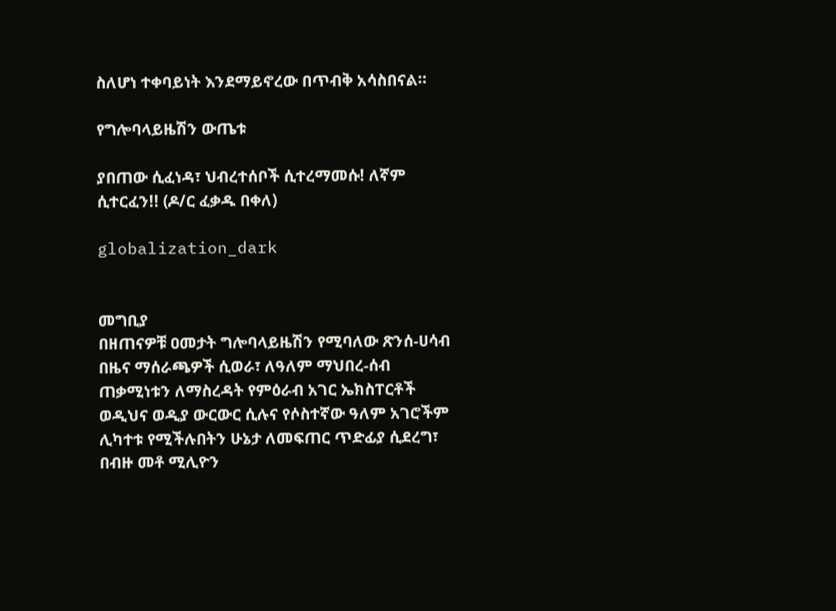ስለሆነ ተቀባይነት እንደማይኖረው በጥብቅ አሳስበናል።

የግሎባላይዜሽን ውጤቱ

ያበጠው ሲፈነዳ፣ ህብረተሰቦች ሲተረማመሱ! ለኛም ሲተርፈን!! (ዶ/ር ፈቃዱ በቀለ)

globalization_dark


መግቢያ
በዘጠናዎቹ ዐመታት ግሎባላይዜሽን የሚባለው ጽንሰ-ሀሳብ በዜና ማሰራጫዎች ሲወራ፣ ለዓለም ማህበረ-ሰብ ጠቃሚነቱን ለማስረዳት የምዕራብ አገር ኤክስፐርቶች ወዲህና ወዲያ ውርውር ሲሉና የሶስተኛው ዓለም አገሮችም ሊካተቱ የሚችሉበትን ሁኔታ ለመፍጠር ጥድፊያ ሲደረግ፣ በብዙ መቶ ሚሊዮን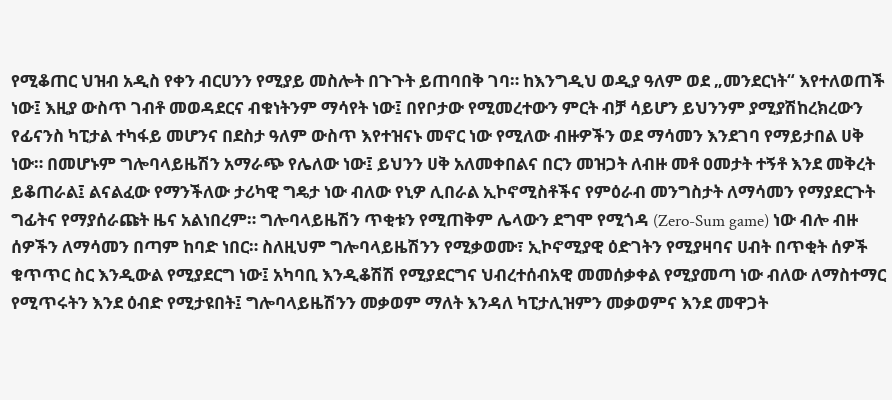የሚቆጠር ህዝብ አዲስ የቀን ብርሀንን የሚያይ መስሎት በጉጉት ይጠባበቅ ገባ። ከእንግዲህ ወዲያ ዓለም ወደ „መንደርነት“ እየተለወጠች ነው፤ እዚያ ውስጥ ገብቶ መወዳደርና ብቁነትንም ማሳየት ነው፤ በየቦታው የሚመረተውን ምርት ብቻ ሳይሆን ይህንንም ያሚያሽከረክረውን የፊናንስ ካፒታል ተካፋይ መሆንና በደስታ ዓለም ውስጥ እየተዝናኑ መኖር ነው የሚለው ብዙዎችን ወደ ማሳመን እንደገባ የማይታበል ሀቅ ነው። በመሆኑም ግሎባላይዜሽን አማራጭ የሌለው ነው፤ ይህንን ሀቅ አለመቀበልና በርን መዝጋት ለብዙ መቶ ዐመታት ተኝቶ እንደ መቅረት ይቆጠራል፤ ልናልፈው የማንችለው ታሪካዊ ግዴታ ነው ብለው የኒዎ ሊበራል ኢኮኖሚስቶችና የምዕራብ መንግስታት ለማሳመን የማያደርጉት ግፊትና የማያሰራጩት ዜና አልነበረም። ግሎባላይዜሽን ጥቂቱን የሚጠቅም ሌላውን ደግሞ የሚጎዳ (Zero-Sum game) ነው ብሎ ብዙ ሰዎችን ለማሳመን በጣም ከባድ ነበር። ስለዚህም ግሎባላይዜሽንን የሚቃወሙ፣ ኢኮኖሚያዊ ዕድገትን የሚያዛባና ሀብት በጥቂት ሰዎች ቁጥጥር ስር እንዲውል የሚያደርግ ነው፤ አካባቢ እንዲቆሽሽ የሚያደርግና ህብረተሰብአዊ መመሰቃቀል የሚያመጣ ነው ብለው ለማስተማር የሚጥሩትን እንደ ዕብድ የሚታዩበት፤ ግሎባላይዜሽንን መቃወም ማለት እንዳለ ካፒታሊዝምን መቃወምና እንደ መዋጋት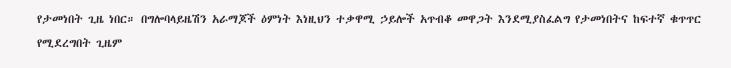የታመነበት ጊዜ ነበር። በግሎባላይዜሽን አራማጆች ዕምነት እነዚህን ተቃዋሚ ኃይሎች አጥብቆ መዋጋት እንደሚያስፈልግ የታመነበትና ከፍተኛ ቁጥጥር የሚደረግበት ጊዜም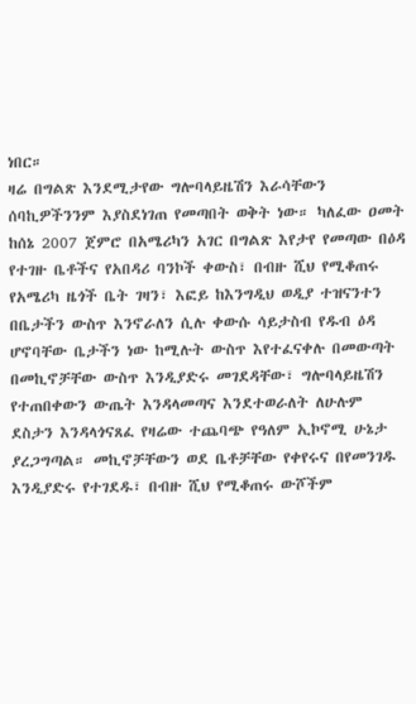ነበር።
ዛሬ በግልጽ እንደሚታየው ግሎባላይዜሽን እራሳቸውን ሰባኪዎችንንም እያስደነገጠ የመጣበት ወቅት ነው። ካለፈው ዐመት ከሰኔ 2007 ጀምሮ በአሜሪካን አገር በግልጽ እየታየ የመጣው በዕዳ የተገዙ ቤቶችና የአበዳሪ ባንኮች ቀውስ፣ በብዙ ሺህ የሚቆጠሩ የአሜሪካ ዜጎች ቤት ገዛን፣ እፎይ ከእንግዲህ ወዲያ ተዝናንተን በቤታችን ውስጥ እንኖራለን ሲሉ ቀውሱ ሳይታስብ የዱብ ዕዳ ሆኖባቸው ቤታችን ነው ከሚሉት ውስጥ እየተፈናቀሉ በመውጣት በመኪኖቻቸው ውስጥ እንዲያድሩ መገደዳቸው፣ ግሎባላይዜሽን የተጠበቀውን ውጤት እንዳላመጣና እንደተወራለት ለሁሉም ደስታን እንዳላጎናጸፈ የዛሬው ተጨባጭ የዓለም ኢኮኖሚ ሁኔታ ያረጋግጣል። መኪኖቻቸውን ወደ ቤቶቻቸው የቀየሩና በየመንገዱ እንዲያድሩ የተገደዱ፣ በብዙ ሺህ የሚቆጠሩ ውሾችም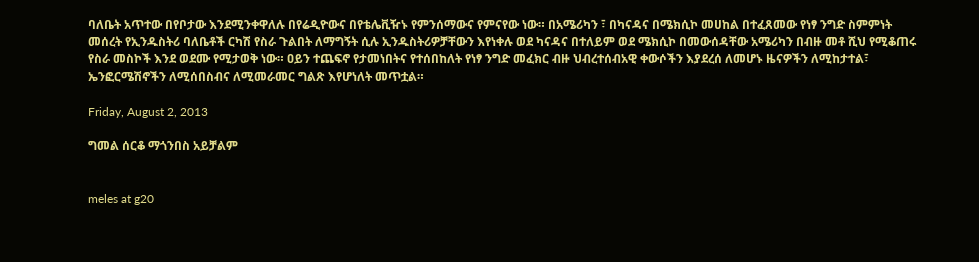ባለቤት አጥተው በየቦታው እንደሚንቀዋለሉ በየሬዲዮውና በየቴሌቪዥኑ የምንሰማውና የምናየው ነው። በአሜሪካን ፣ በካናዳና በሜክሲኮ መሀከል በተፈጸመው የነፃ ንግድ ስምምነት መሰረት የኢንዱስትሪ ባለቤቶች ርካሽ የስራ ጉልበት ለማግኝት ሲሉ ኢንዱስትሪዎቻቸውን እየነቀሉ ወደ ካናዳና በተለይም ወደ ሜክሲኮ በመውሰዳቸው አሜሪካን በብዙ መቶ ሺህ የሚቆጠሩ የስራ መስኮች እንደ ወደሙ የሚታወቅ ነው። ዐይን ተጨፍኖ የታመነበትና የተሰበከለት የነፃ ንግድ መፈክር ብዙ ህብረተሰብአዊ ቀውሶችን እያደረሰ ለመሆኑ ዜናዎችን ለሚከታተል፣ ኤንፎርሜሽኖችን ለሚሰበስብና ለሚመራመር ግልጽ እየሆነለት መጥቷል።

Friday, August 2, 2013

ግመል ሰርቆ ማጎንበስ አይቻልም


meles at g20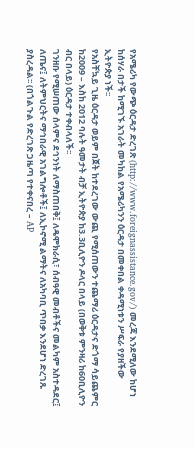የአሜሪካ የውጭ ዕርዳታ ድረገጽ (http://www.foreignassistance.gov/) መረጃ እንደሚለው ከሆነ ከሰሃራ በታች ከሚገኙ አገራት መካከል የአሜሪካንን ዕርዳታ በመቀበል ቀዳሚነቱን ሥፍራ የያዘችው ኢትዮጵያ ነች፡፡
የአስቸኳይ ጊዜ ዕርዳታ ወይም በጀት ከተደረገው ውጪ የሚሰጠውን ተጨማሪ ዕርዳታና ድጎማ ሳይጨምር ከ2009 – እስከ 2012 ባሉት ዓመታት ብቻ ኢትዮጵያ ከ3.3ቢሊዮን ዶላር በላይ (በወቅቱ ምንዛሪ ከ60ቢሊዮን ብር በላይ) ዕርዳታ ተቀብላለች፡፡
ገንዘቡ የሚሠጠው ሰላምና ደኅንነት ለማስጠበቅ፤ ለዴሞክራሲ፣ ሰብዓዊ መብቶችና መልካም አስተዳደር፤ ለጤና፤ ለትምህርትና ማኅበራዊ አገልግሎቶች፤ ለኢኮኖሚ ልማትና ለአካባቢ ጥበቃ እንደሆነ ድረገጹ ያስረዳል፡፡ (በጎልጉል የድረገጽ ጋዜጣ የተቀናበረ – AP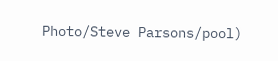Photo/Steve Parsons/pool)